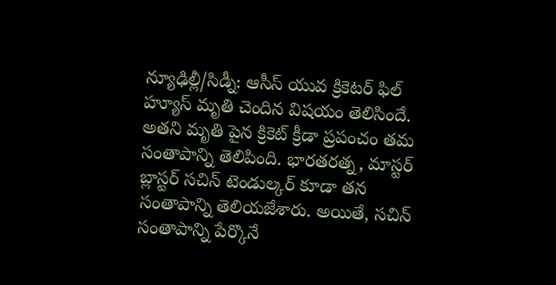న్యూఢిల్లీ/సిడ్నీ: ఆసీస్ యువ క్రికెటర్ ఫిల్ హ్యూస్ మృతి చెందిన విషయం తెలిసిందే. అతని మృతి పైన క్రికెట్ క్రీడా ప్రపంచం తమ సంతాపాన్ని తెలిపింది. భారతరత్న, మాస్టర్ బ్లాస్టర్ సచిన్ టెండుల్కర్ కూడా తన సంతాపాన్ని తెలియజేశారు. అయితే, సచిన్ సంతాపాన్ని పేర్కొనే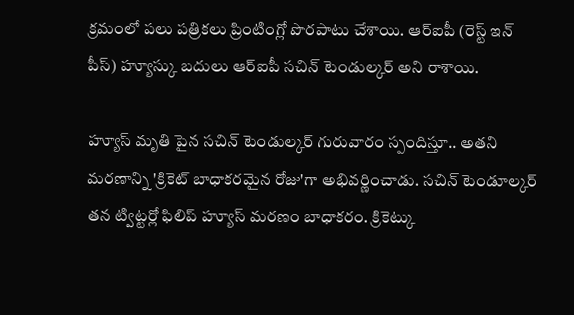క్రమంలో పలు పత్రికలు ప్రింటింగ్లో పొరపాటు చేశాయి. ఆర్ఐపీ (రెస్ట్ ఇన్ పీస్) హ్యూస్కు బదులు ఆర్ఐపీ సచిన్ టెండుల్కర్ అని రాశాయి.

హ్యూస్ మృతి పైన సచిన్ టెండుల్కర్ గురువారం స్పందిస్తూ.. అతని మరణాన్ని 'క్రికెట్ బాధాకరమైన రోజు'గా అభివర్ణించాడు. సచిన్ టెండూల్కర్ తన ట్విట్టర్లో ఫిలిప్ హ్యూస్ మరణం బాధాకరం. క్రికెట్కు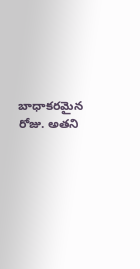బాధాకరమైన రోజు. అతని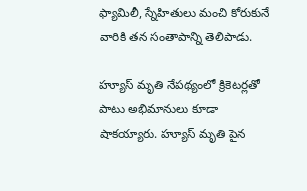ఫ్యామిలీ, స్నేహితులు మంచి కోరుకునే వారికి తన సంతాపాన్ని తెలిపాడు.

హ్యూస్ మృతి నేపథ్యంలో క్రికెటర్లతో పాటు అభిమానులు కూడా షాకయ్యారు. హ్యూస్ మృతి పైన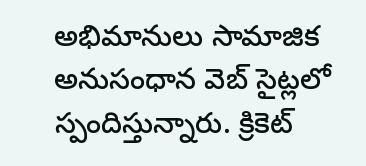అభిమానులు సామాజిక అనుసంధాన వెబ్ సైట్లలో స్పందిస్తున్నారు. క్రికెట్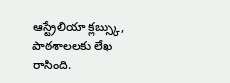ఆస్ట్రేలియా క్లబ్స్కు, పాఠశాలలకు లేఖ రాసింది.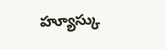హ్యూస్కు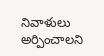నివాళులు అర్పించాలని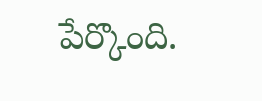పేర్కొంది.